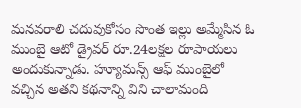మనవరాలి చదువుకోసం సొంత ఇల్లు అమ్మేసిన ఓ ముంబై ఆటో డ్రైవర్ రూ.24లక్షల రూపాయలు అందుకున్నాడు. హ్యూమన్స్ ఆఫ్ ముంబైలో వచ్చిన అతని కథనాన్ని విని చాలామంది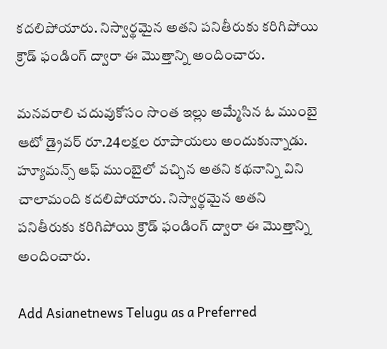కదలిపోయారు. నిస్వార్థమైన అతని పనితీరుకు కరిగిపోయి క్రౌడ్ ఫండింగ్ ద్వారా ఈ మొత్తాన్ని అందించారు.

మనవరాలి చదువుకోసం సొంత ఇల్లు అమ్మేసిన ఓ ముంబై ఆటో డ్రైవర్ రూ.24లక్షల రూపాయలు అందుకున్నాడు. హ్యూమన్స్ ఆఫ్ ముంబైలో వచ్చిన అతని కథనాన్ని విని చాలామంది కదలిపోయారు. నిస్వార్థమైన అతని పనితీరుకు కరిగిపోయి క్రౌడ్ ఫండింగ్ ద్వారా ఈ మొత్తాన్ని అందించారు.

Add Asianetnews Telugu as a Preferred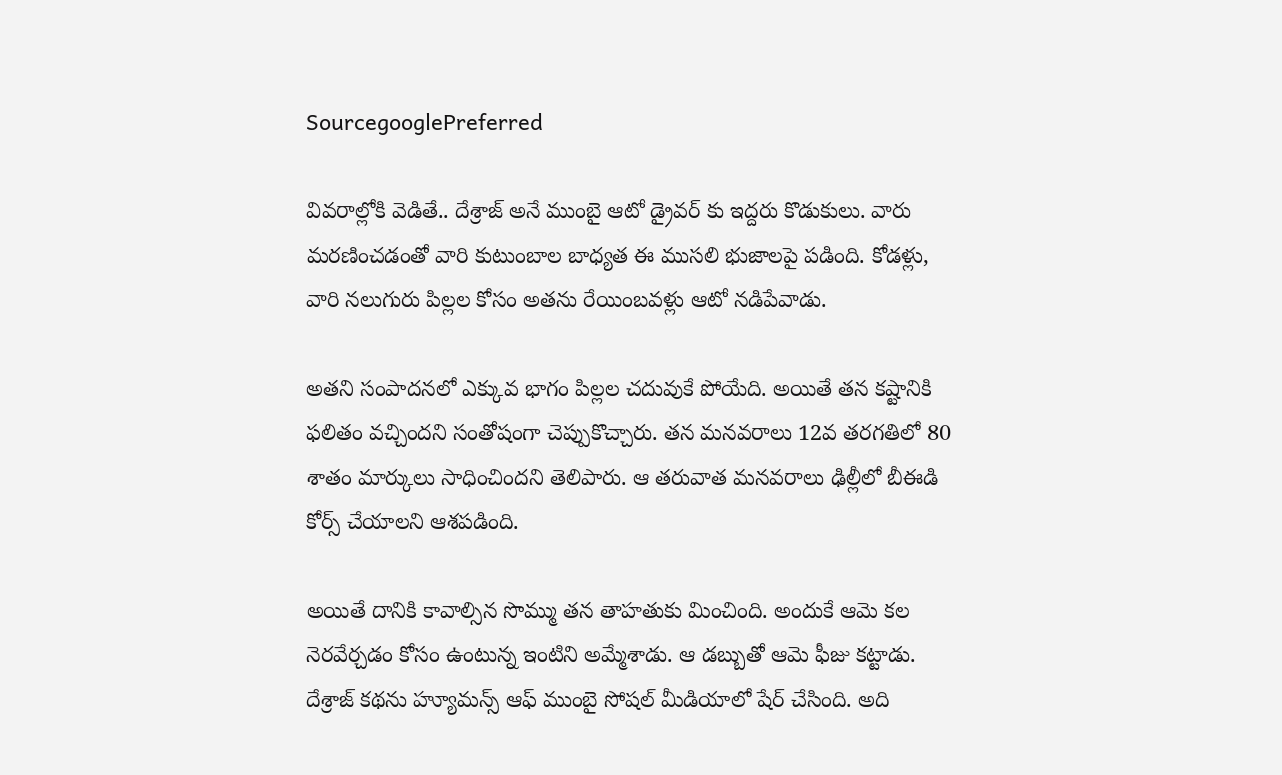SourcegooglePreferred

వివరాల్లోకి వెడితే.. దేశ్రాజ్ అనే ముంబై ఆటో డ్రైవర్ కు ఇద్దరు కొడుకులు. వారు మరణించడంతో వారి కుటుంబాల బాధ్యత ఈ ముసలి భుజాలపై పడింది. కోడళ్లు, వారి నలుగురు పిల్లల కోసం అతను రేయింబవళ్లు ఆటో నడిపేవాడు.

అతని సంపాదనలో ఎక్కువ భాగం పిల్లల చదువుకే పోయేది. అయితే తన కష్టానికి ఫలితం వచ్చిందని సంతోషంగా చెప్పుకొచ్చారు. తన మనవరాలు 12వ తరగతిలో 80 శాతం మార్కులు సాధించిందని తెలిపారు. ఆ తరువాత మనవరాలు ఢిల్లీలో బీఈడి కోర్స్ చేయాలని ఆశపడింది.

అయితే దానికి కావాల్సిన సొమ్ము తన తాహతుకు మించింది. అందుకే ఆమె కల నెరవేర్చడం కోసం ఉంటున్న ఇంటిని అమ్మేశాడు. ఆ డబ్బుతో ఆమె ఫీజు కట్టాడు. దేశ్రాజ్ కథను హ్యూమన్స్ ఆఫ్ ముంబై సోషల్ మీడియాలో షేర్ చేసింది. అది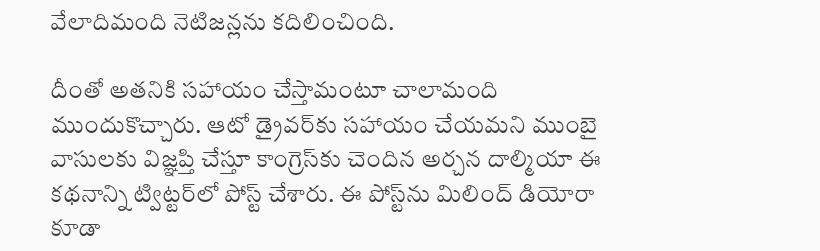వేలాదిమంది నెటిజన్లను కదిలించింది.

దీంతో అతనికి సహాయం చేస్తామంటూ చాలామంది ముందుకొచ్చారు. ఆటో డ్రైవర్‌కు సహాయం చేయమని ముంబై వాసులకు విజ్ఞప్తి చేస్తూ కాంగ్రెస్‌కు చెందిన అర్చన దాల్మియా ఈ కథనాన్ని ట్విట్టర్‌లో పోస్ట్ చేశారు. ఈ పోస్ట్‌ను మిలింద్ డియోరా కూడా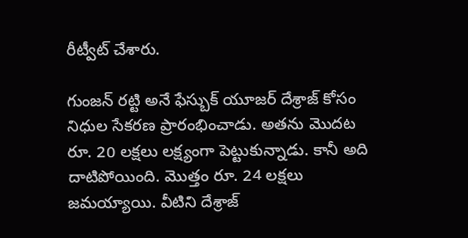రీట్వీట్ చేశారు.

గుంజన్ రట్టి అనే ఫేస్బుక్ యూజర్ దేశ్రాజ్ కోసం నిధుల సేకరణ ప్రారంభించాడు. అతను మొదట రూ. 20 లక్షలు లక్ష్యంగా పెట్టుకున్నాడు. కానీ అది దాటిపోయింది. మొత్తం రూ. 24 లక్షలు జమయ్యాయి. వీటిని దేశ్రాజ్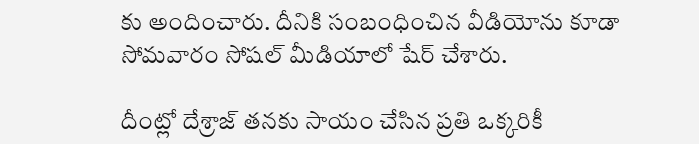కు అందించారు. దీనికి సంబంధించిన వీడియోను కూడా సోమవారం సోషల్ మీడియాలో షేర్ చేశారు.

దీంట్లో దేశ్రాజ్ తనకు సాయం చేసిన ప్రతి ఒక్కరికీ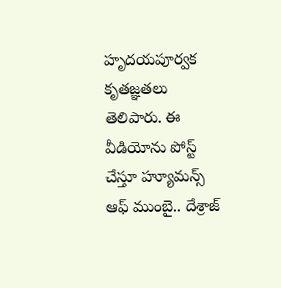హృదయపూర్వక కృతజ్ఞతలు తెలిపారు. ఈ వీడియోను పోస్ట్ చేస్తూ హ్యూమన్స్ ఆఫ్ ముంబై.. దేశ్రాజ్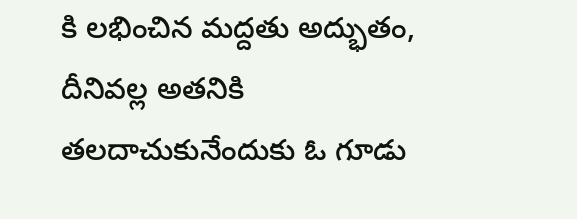కి లభించిన మద్దతు అద్భుతం, దీనివల్ల అతనికి తలదాచుకునేందుకు ఓ గూడు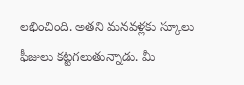లభించింది. అతని మనవళ్లకు స్కూలు ఫీజులు కట్టగలుతున్నాడు. మీ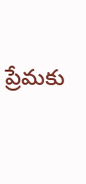ప్రేమకు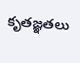కృతజ్ఞతలు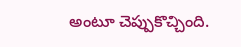అంటూ చెప్పుకొచ్చింది.